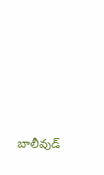బాలీవుడ్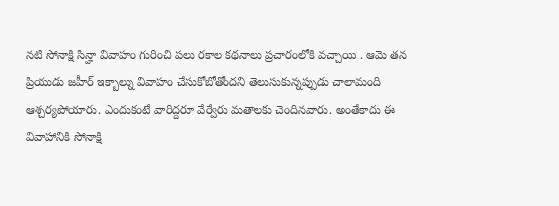నటి సోనాక్షి సిన్హా వివాహం గురించి పలు రకాల కథనాలు ప్రచారంలోకి వచ్చాయి . ఆమె తన ప్రియుడు జహీర్ ఇక్బాల్ను వివాహం చేసుకోబోతోందని తెలుసుకున్నప్పుడు చాలామంది ఆశ్చర్యపోయారు. ఎందుకంటే వారిద్దరూ వేర్వేరు మతాలకు చెందినవారు. అంతేకాదు ఈ వివాహానికి సోనాక్షి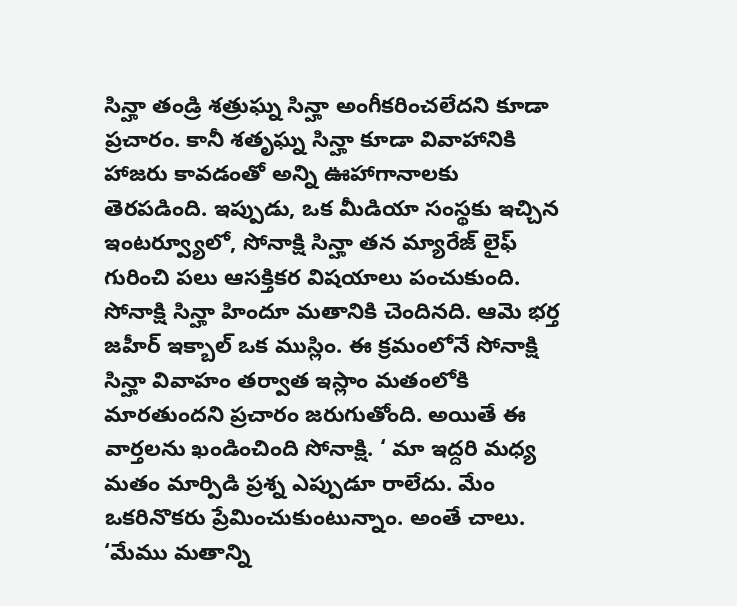సిన్హా తండ్రి శత్రుఘ్న సిన్హా అంగీకరించలేదని కూడా ప్రచారం. కానీ శతృఘ్న సిన్హా కూడా వివాహానికి హాజరు కావడంతో అన్ని ఊహాగానాలకు తెరపడింది. ఇప్పుడు, ఒక మీడియా సంస్థకు ఇచ్చిన ఇంటర్వ్యూలో, సోనాక్షి సిన్హా తన మ్యారేజ్ లైఫ్ గురించి పలు ఆసక్తికర విషయాలు పంచుకుంది. సోనాక్షి సిన్హా హిందూ మతానికి చెందినది. ఆమె భర్త జహీర్ ఇక్బాల్ ఒక ముస్లిం. ఈ క్రమంలోనే సోనాక్షి సిన్హా వివాహం తర్వాత ఇస్లాం మతంలోకి మారతుందని ప్రచారం జరుగుతోంది. అయితే ఈ వార్తలను ఖండించింది సోనాక్షి. ‘ మా ఇద్దరి మధ్య మతం మార్పిడి ప్రశ్న ఎప్పుడూ రాలేదు. మేం ఒకరినొకరు ప్రేమించుకుంటున్నాం. అంతే చాలు. ‘మేము మతాన్ని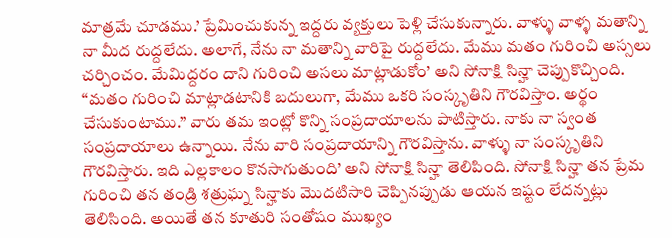మాత్రమే చూడము.’ ప్రేమించుకున్న ఇద్దరు వ్యక్తులు పెళ్లి చేసుకున్నారు. వాళ్ళు వాళ్ళ మతాన్ని నా మీద రుద్దలేదు. అలాగే, నేను నా మతాన్ని వారిపై రుద్దలేదు. మేము మతం గురించి అస్సలు చర్చించం. మేమిద్దరం దాని గురించి అసలు మాట్లాడుకోం’ అని సోనాక్షి సిన్హా చెప్పుకొచ్చింది.
“మతం గురించి మాట్లాడటానికి బదులుగా, మేము ఒకరి సంస్కృతిని గౌరవిస్తాం. అర్థం చేసుకుంటాము.” వారు తమ ఇంట్లో కొన్ని సంప్రదాయాలను పాటిస్తారు. నాకు నా స్వంత సంప్రదాయాలు ఉన్నాయి. నేను వారి సంప్రదాయాన్ని గౌరవిస్తాను. వాళ్ళు నా సంస్కృతిని గౌరవిస్తారు. ఇది ఎల్లకాలం కొనసాగుతుంది’ అని సోనాక్షి సిన్హా తెలిపింది. సోనాక్షి సిన్హా తన ప్రేమ గురించి తన తండ్రి శత్రుఘ్న సిన్హాకు మొదటిసారి చెప్పినప్పుడు ఆయన ఇష్టం లేదన్నట్లు తెలిసింది. అయితే తన కూతురి సంతోషం ముఖ్యం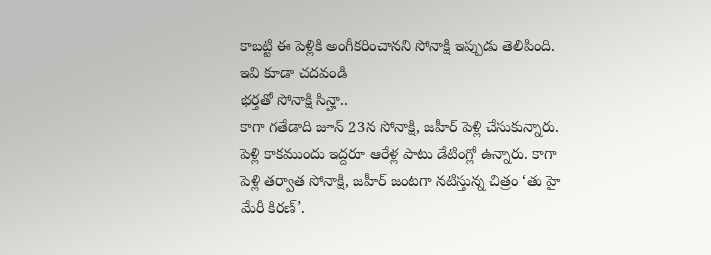కాబట్టి ఈ పెళ్లికి అంగీకరించానని సోనాక్షి ఇప్పుడు తెలిపింది.
ఇవి కూడా చదవండి
భర్తతో సోనాక్షి సిన్హా..
కాగా గతేడాది జూన్ 23న సోనాక్షి, జహీర్ పెళ్లి చేసుకున్నారు. పెళ్లి కాకముందు ఇద్దరూ ఆరేళ్ల పాటు డేటింగ్లో ఉన్నారు. కాగా పెళ్లి తర్వాత సోనాక్షి, జహీర్ జంటగా నటిస్తున్న చిత్రం ‘తు హై మేరీ కిరణ్’.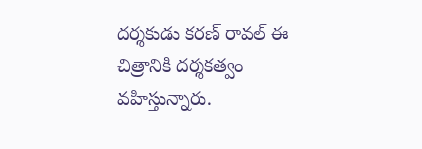దర్శకుడు కరణ్ రావల్ ఈ చిత్రానికి దర్శకత్వం వహిస్తున్నారు.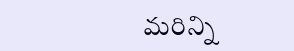మరిన్ని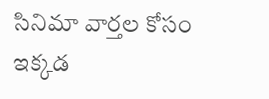సినిమా వార్తల కోసం ఇక్కడ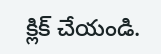క్లిక్ చేయండి.